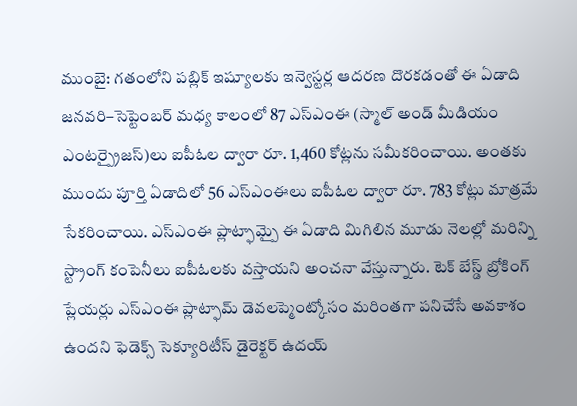ముంబై: గతంలోని పబ్లిక్ ఇష్యూలకు ఇన్వెస్టర్ల ఆదరణ దొరకడంతో ఈ ఏడాది జనవరి–సెప్టెంబర్ మధ్య కాలంలో 87 ఎస్ఎంఈ (స్మాల్ అండ్ మీడియం ఎంటర్ప్రైజస్)లు ఐపీఓల ద్వారా రూ. 1,460 కోట్లను సమీకరించాయి. అంతకు ముందు పూర్తి ఏడాదిలో 56 ఎస్ఎంఈలు ఐపీఓల ద్వారా రూ. 783 కోట్లు మాత్రమే సేకరించాయి. ఎస్ఎంఈ ప్లాట్ఫామ్పై ఈ ఏడాది మిగిలిన మూడు నెలల్లో మరిన్ని స్ట్రాంగ్ కంపెనీలు ఐపీఓలకు వస్తాయని అంచనా వేస్తున్నారు. టెక్ బేస్డ్ బ్రోకింగ్ ప్లేయర్లు ఎస్ఎంఈ ప్లాట్ఫామ్ డెవలప్మెంట్కోసం మరింతగా పనిచేసే అవకాశం ఉందని ఫెడెక్స్ సెక్యూరిటీస్ డైరెక్టర్ ఉదయ్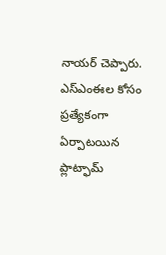నాయర్ చెప్పారు. ఎస్ఎంఈల కోసం ప్రత్యేకంగా ఏర్పాటయిన ప్లాట్ఫామ్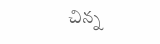చిన్న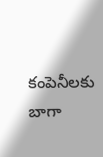కంపెనీలకు బాగా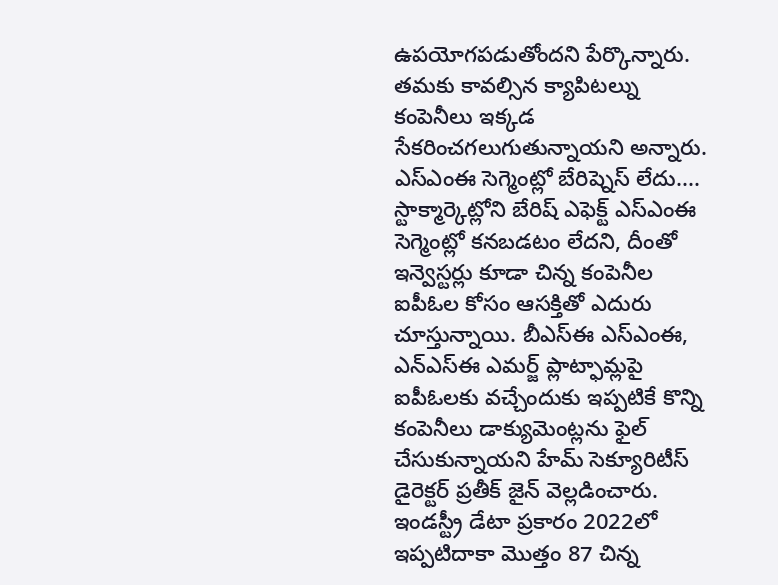ఉపయోగపడుతోందని పేర్కొన్నారు. తమకు కావల్సిన క్యాపిటల్ను కంపెనీలు ఇక్కడ సేకరించగలుగుతున్నాయని అన్నారు.
ఎస్ఎంఈ సెగ్మెంట్లో బేరిష్నెస్ లేదు....
స్టాక్మార్కెట్లోని బేరిష్ ఎఫెక్ట్ ఎస్ఎంఈ సెగ్మెంట్లో కనబడటం లేదని, దీంతో ఇన్వెస్టర్లు కూడా చిన్న కంపెనీల ఐపీఓల కోసం ఆసక్తితో ఎదురు చూస్తున్నాయి. బీఎస్ఈ ఎస్ఎంఈ, ఎన్ఎస్ఈ ఎమర్జ్ ప్లాట్ఫామ్లపై ఐపీఓలకు వచ్చేందుకు ఇప్పటికే కొన్ని కంపెనీలు డాక్యుమెంట్లను ఫైల్ చేసుకున్నాయని హేమ్ సెక్యూరిటీస్ డైరెక్టర్ ప్రతీక్ జైన్ వెల్లడించారు. ఇండస్ట్రీ డేటా ప్రకారం 2022లో ఇప్పటిదాకా మొత్తం 87 చిన్న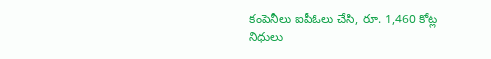కంపెనీలు ఐపీఓలు చేసి, రూ. 1,460 కోట్ల నిధులు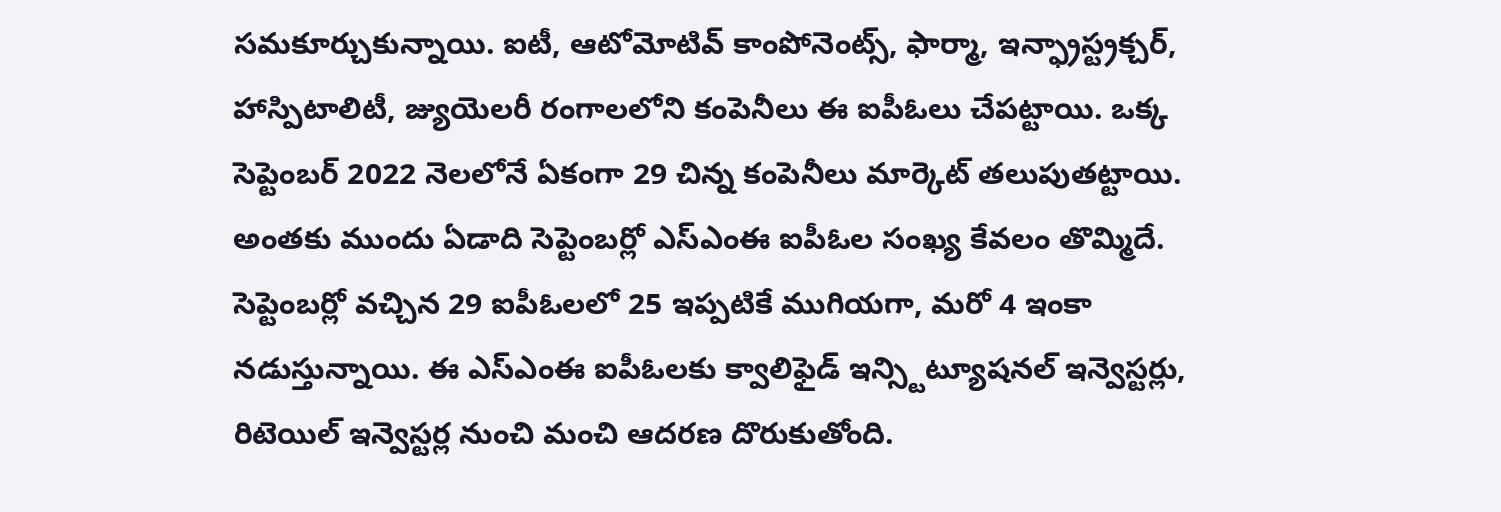సమకూర్చుకున్నాయి. ఐటీ, ఆటోమోటివ్ కాంపోనెంట్స్, ఫార్మా, ఇన్ఫ్రాస్ట్రక్చర్, హాస్పిటాలిటీ, జ్యుయెలరీ రంగాలలోని కంపెనీలు ఈ ఐపీఓలు చేపట్టాయి. ఒక్క సెప్టెంబర్ 2022 నెలలోనే ఏకంగా 29 చిన్న కంపెనీలు మార్కెట్ తలుపుతట్టాయి. అంతకు ముందు ఏడాది సెప్టెంబర్లో ఎస్ఎంఈ ఐపీఓల సంఖ్య కేవలం తొమ్మిదే. సెప్టెంబర్లో వచ్చిన 29 ఐపీఓలలో 25 ఇప్పటికే ముగియగా, మరో 4 ఇంకా నడుస్తున్నాయి. ఈ ఎస్ఎంఈ ఐపీఓలకు క్వాలిఫైడ్ ఇన్స్టిట్యూషనల్ ఇన్వెస్టర్లు, రిటెయిల్ ఇన్వెస్టర్ల నుంచి మంచి ఆదరణ దొరుకుతోంది.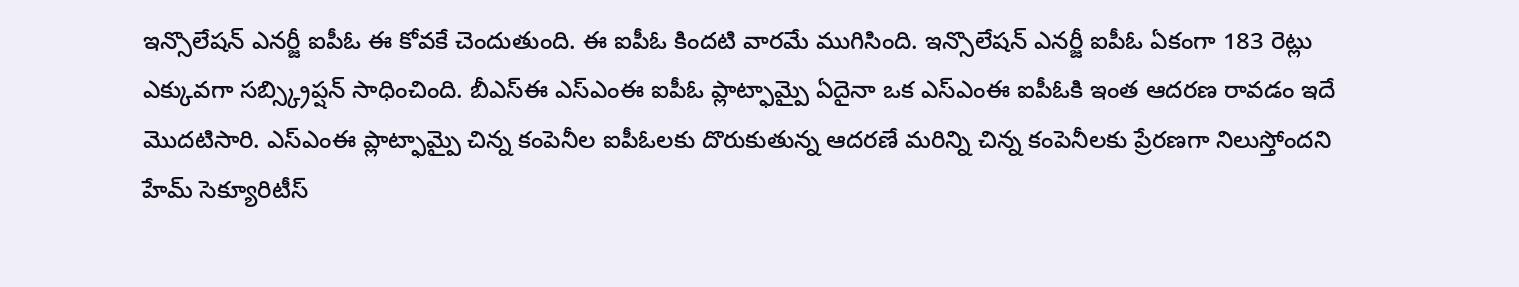ఇన్సొలేషన్ ఎనర్జీ ఐపీఓ ఈ కోవకే చెందుతుంది. ఈ ఐపీఓ కిందటి వారమే ముగిసింది. ఇన్సొలేషన్ ఎనర్జీ ఐపీఓ ఏకంగా 183 రెట్లు ఎక్కువగా సబ్స్క్రిప్షన్ సాధించింది. బీఎస్ఈ ఎస్ఎంఈ ఐపీఓ ప్లాట్ఫామ్పై ఏదైనా ఒక ఎస్ఎంఈ ఐపీఓకి ఇంత ఆదరణ రావడం ఇదే మొదటిసారి. ఎస్ఎంఈ ప్లాట్ఫామ్పై చిన్న కంపెనీల ఐపీఓలకు దొరుకుతున్న ఆదరణే మరిన్ని చిన్న కంపెనీలకు ప్రేరణగా నిలుస్తోందని హేమ్ సెక్యూరిటీస్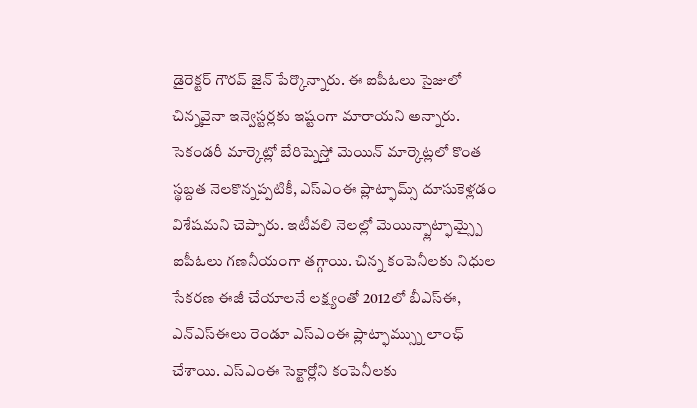డైరెక్టర్ గౌరవ్ జైన్ పేర్కొన్నారు. ఈ ఐపీఓలు సైజులో చిన్నవైనా ఇన్వెస్టర్లకు ఇష్టంగా మారాయని అన్నారు. సెకండరీ మార్కెట్లో బేరిష్నెస్తో మెయిన్ మార్కెట్లలో కొంత స్థబ్దత నెలకొన్నప్పటికీ, ఎస్ఎంఈ ప్లాట్ఫామ్స్ దూసుకెళ్లడం విశేషమని చెప్పారు. ఇటీవలి నెలల్లో మెయిన్ప్లాట్ఫామ్స్పై ఐపీఓలు గణనీయంగా తగ్గాయి. చిన్న కంపెనీలకు నిధుల సేకరణ ఈజీ చేయాలనే లక్ష్యంతో 2012లో బీఎస్ఈ, ఎన్ఎస్ఈలు రెండూ ఎస్ఎంఈ ప్లాట్ఫామ్స్ను లాంఛ్ చేశాయి. ఎస్ఎంఈ సెక్టార్లోని కంపెనీలకు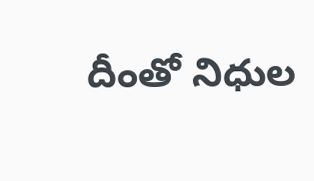దీంతో నిధుల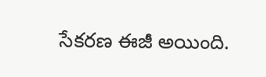సేకరణ ఈజీ అయింది.